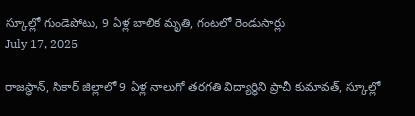స్కూల్లో గుండెపోటు, 9 ఏళ్ల బాలిక మృతి, గంటలో రెండుసార్లు
July 17, 2025

రాజస్థాన్, సికార్ జిల్లాలో 9 ఏళ్ల నాలుగో తరగతి విద్యార్థిని ప్రాచీ కుమావత్, స్కూల్లో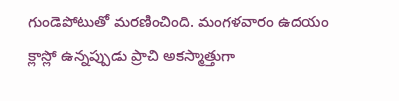గుండెపోటుతో మరణించింది. మంగళవారం ఉదయం క్లాస్లో ఉన్నప్పుడు ప్రాచి అకస్మాత్తుగా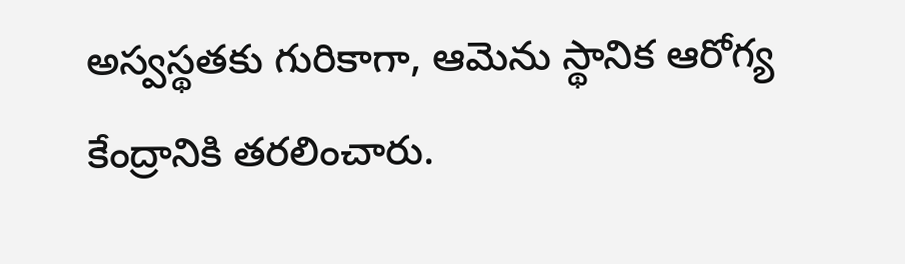అస్వస్థతకు గురికాగా, ఆమెను స్థానిక ఆరోగ్య కేంద్రానికి తరలించారు.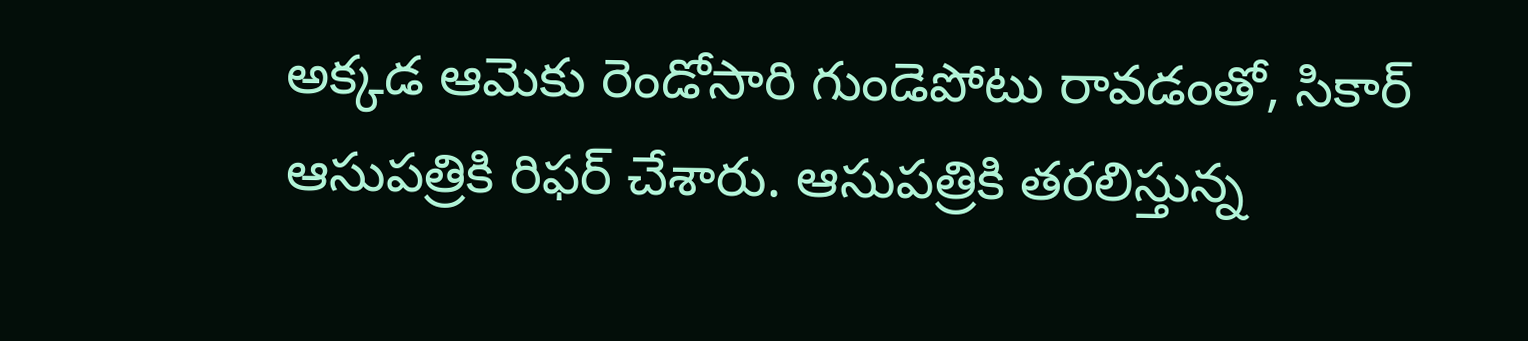అక్కడ ఆమెకు రెండోసారి గుండెపోటు రావడంతో, సికార్ ఆసుపత్రికి రిఫర్ చేశారు. ఆసుపత్రికి తరలిస్తున్న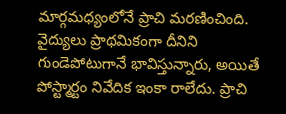మార్గమధ్యంలోనే ప్రాచి మరణించింది. వైద్యులు ప్రాథమికంగా దీనిని గుండెపోటుగానే భావిస్తున్నారు, అయితే పోస్ట్మార్టం నివేదిక ఇంకా రాలేదు. ప్రాచి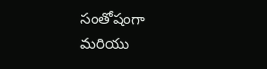సంతోషంగా మరియు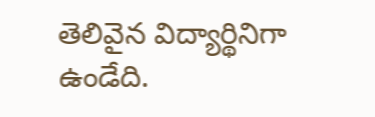తెలివైన విద్యార్థినిగా ఉండేది.